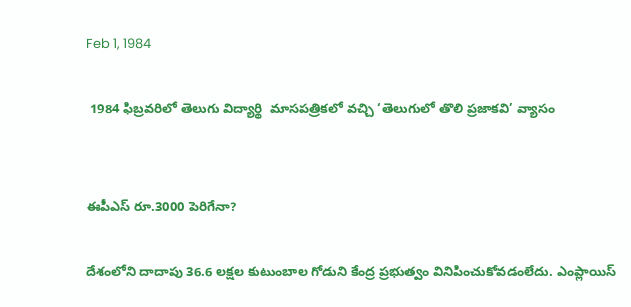Feb 1, 1984

 1984 ఫిబ్రవరిలో తెలుగు విద్యార్థి  మాసపత్రికలో వచ్చి ‘తెలుగులో తొలి ప్రజాకవి’ వ్యాసం


ఈపీఎస్ రూ.3000 పెరిగేనా?

దేశంలోని దాదాపు 36.6 లక్షల కుటుంబాల గోడుని కేంద్ర ప్రభుత్వం వినిపించుకోవడంలేదు. ఎంప్లాయిస్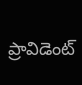ప్రావిడెంట్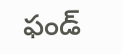ఫండ్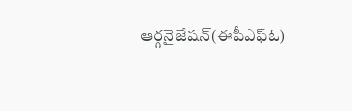ఆర్గనైజేషన్(ఈపీఎఫ్ఓ)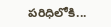పరిధిలోకి...